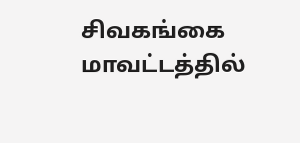சிவகங்கை மாவட்டத்தில்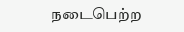நடைபெற்ற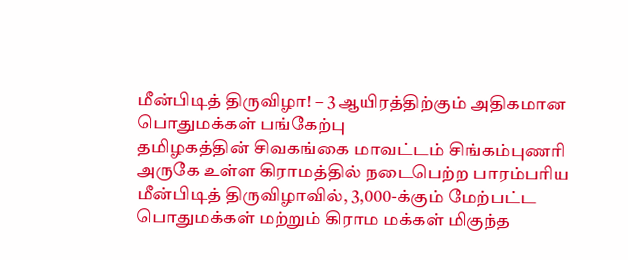மீன்பிடித் திருவிழா! – 3 ஆயிரத்திற்கும் அதிகமான பொதுமக்கள் பங்கேற்பு
தமிழகத்தின் சிவகங்கை மாவட்டம் சிங்கம்புணரி அருகே உள்ள கிராமத்தில் நடைபெற்ற பாரம்பரிய மீன்பிடித் திருவிழாவில், 3,000-க்கும் மேற்பட்ட பொதுமக்கள் மற்றும் கிராம மக்கள் மிகுந்த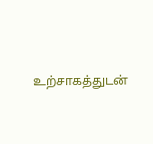உற்சாகத்துடன்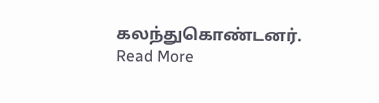கலந்துகொண்டனர்.
Read More